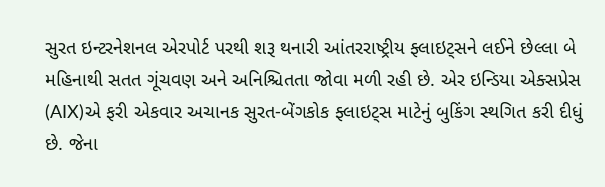સુરત ઇન્ટરનેશનલ એરપોર્ટ પરથી શરૂ થનારી આંતરરાષ્ટ્રીય ફ્લાઇટ્સને લઈને છેલ્લા બે મહિનાથી સતત ગૂંચવણ અને અનિશ્ચિતતા જોવા મળી રહી છે. એર ઇન્ડિયા એક્સપ્રેસ (AIX)એ ફરી એકવાર અચાનક સુરત-બેંગકોક ફ્લાઇટ્સ માટેનું બુકિંગ સ્થગિત કરી દીધું છે. જેના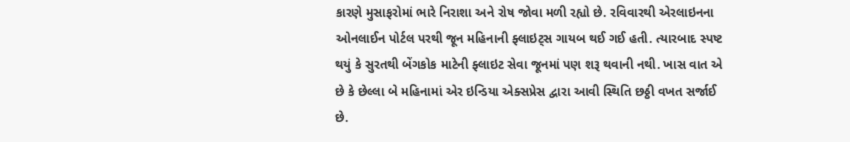કારણે મુસાફરોમાં ભારે નિરાશા અને રોષ જોવા મળી રહ્યો છે. રવિવારથી એરલાઇનના ઓનલાઈન પોર્ટલ પરથી જૂન મહિનાની ફ્લાઇટ્સ ગાયબ થઈ ગઈ હતી. ત્યારબાદ સ્પષ્ટ થયું કે સુરતથી બેંગકોક માટેની ફ્લાઇટ સેવા જૂનમાં પણ શરૂ થવાની નથી. ખાસ વાત એ છે કે છેલ્લા બે મહિનામાં એર ઇન્ડિયા એક્સપ્રેસ દ્વારા આવી સ્થિતિ છઠ્ઠી વખત સર્જાઈ છે.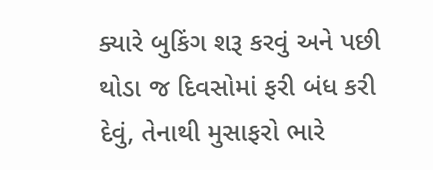ક્યારે બુકિંગ શરૂ કરવું અને પછી થોડા જ દિવસોમાં ફરી બંધ કરી દેવું, તેનાથી મુસાફરો ભારે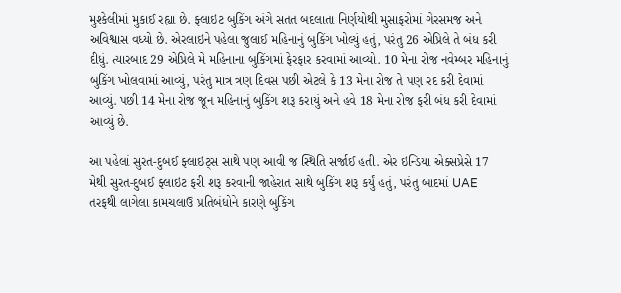મુશ્કેલીમાં મુકાઈ રહ્યા છે. ફ્લાઇટ બુકિંગ અંગે સતત બદલાતા નિર્ણયોથી મુસાફરોમાં ગેરસમજ અને અવિશ્વાસ વધ્યો છે. એરલાઇને પહેલા જુલાઈ મહિનાનું બુકિંગ ખોલ્યું હતું, પરંતુ 26 એપ્રિલે તે બંધ કરી દીધું. ત્યારબાદ 29 એપ્રિલે મે મહિનાના બુકિંગમાં ફેરફાર કરવામાં આવ્યો. 10 મેના રોજ નવેમ્બર મહિનાનું બુકિંગ ખોલવામાં આવ્યું, પરંતુ માત્ર ત્રણ દિવસ પછી એટલે કે 13 મેના રોજ તે પણ રદ કરી દેવામાં આવ્યું. પછી 14 મેના રોજ જૂન મહિનાનું બુકિંગ શરૂ કરાયું અને હવે 18 મેના રોજ ફરી બંધ કરી દેવામાં આવ્યું છે.

આ પહેલાં સુરત-દુબઈ ફ્લાઇટ્સ સાથે પણ આવી જ સ્થિતિ સર્જાઈ હતી. એર ઇન્ડિયા એક્સપ્રેસે 17 મેથી સુરત-દુબઈ ફ્લાઇટ ફરી શરૂ કરવાની જાહેરાત સાથે બુકિંગ શરૂ કર્યું હતું, પરંતુ બાદમાં UAE તરફથી લાગેલા કામચલાઉ પ્રતિબંધોને કારણે બુકિંગ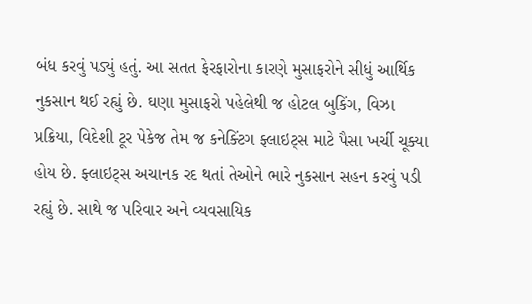બંધ કરવું પડ્યું હતું. આ સતત ફેરફારોના કારણે મુસાફરોને સીધું આર્થિક નુકસાન થઈ રહ્યું છે. ઘણા મુસાફરો પહેલેથી જ હોટલ બુકિંગ, વિઝા પ્રક્રિયા, વિદેશી ટૂર પેકેજ તેમ જ કનેક્ટિંગ ફ્લાઇટ્સ માટે પૈસા ખર્ચી ચૂક્યા હોય છે. ફ્લાઇટ્સ અચાનક રદ થતાં તેઓને ભારે નુકસાન સહન કરવું પડી રહ્યું છે. સાથે જ પરિવાર અને વ્યવસાયિક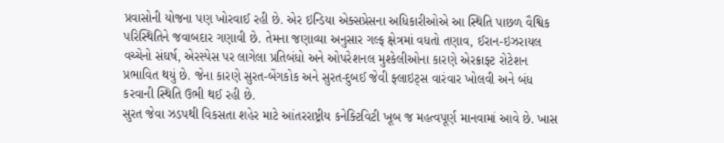પ્રવાસોની યોજના પણ ખોરવાઈ રહી છે. એર ઇન્ડિયા એક્સપ્રેસના અધિકારીઓએ આ સ્થિતિ પાછળ વૈશ્વિક પરિસ્થિતિને જવાબદાર ગણાવી છે. તેમના જણાવ્યા અનુસાર ગલ્ફ ક્ષેત્રમાં વધતો તણાવ, ઈરાન-ઇઝરાયલ વચ્ચેનો સંઘર્ષ, એરસ્પેસ પર લાગેલા પ્રતિબંધો અને ઓપરેશનલ મુશ્કેલીઓના કારણે એરક્રાફ્ટ રોટેશન પ્રભાવિત થયું છે. જેના કારણે સુરત-બેંગકોક અને સુરત-દુબઈ જેવી ફ્લાઇટ્સ વારંવાર ખોલવી અને બંધ કરવાની સ્થિતિ ઉભી થઈ રહી છે.
સુરત જેવા ઝડપથી વિકસતા શહેર માટે આંતરરાષ્ટ્રીય કનેક્ટિવિટી ખૂબ જ મહત્વપૂર્ણ માનવામાં આવે છે. ખાસ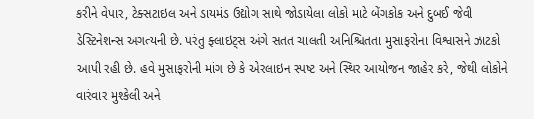કરીને વેપાર, ટેક્સટાઇલ અને ડાયમંડ ઉદ્યોગ સાથે જોડાયેલા લોકો માટે બેંગકોક અને દુબઈ જેવી ડેસ્ટિનેશન્સ અગત્યની છે. પરંતુ ફ્લાઇટ્સ અંગે સતત ચાલતી અનિશ્ચિતતા મુસાફરોના વિશ્વાસને ઝાટકો આપી રહી છે. હવે મુસાફરોની માંગ છે કે એરલાઇન સ્પષ્ટ અને સ્થિર આયોજન જાહેર કરે, જેથી લોકોને વારંવાર મુશ્કેલી અને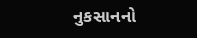નુકસાનનો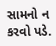સામનો ન કરવો પડે.